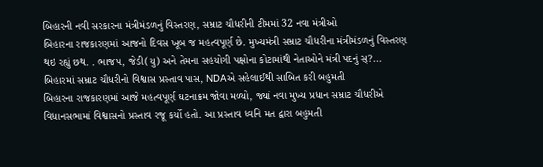બિહારની નવી સરકારના મંત્રીમંડળનું વિસ્તરણ, સમ્રાટ ચૌધરીની ટીમમાં 32 નવા મંત્રીઓ
બિહારના રાજકારણમાં આજનો દિવસ ખૂબ જ મહત્વપૂર્ણ છે. મુખ્યમંત્રી સમ્રાટ ચૌધરીના મંત્રીમંડળનું વિસ્તરણ થઇ રહ્યું છથ. . ભાજપ, જેડી(યુ) અને તેમના સહયોગી પક્ષોના કોટામાંથી નેતાઓને મંત્રી પદનું સ્?...
બિહારમાં સમ્રાટ ચૌધરીનો વિશ્વાસ પ્રસ્તાવ પાસ, NDAએ સહેલાઈથી સાબિત કરી બહુમતી
બિહારના રાજકારણમાં આજે મહત્વપૂર્ણ ઘટનાક્રમ જોવા મળ્યો, જ્યાં નવા મુખ્ય પ્રધાન સમ્રાટ ચૌધરીએ વિધાનસભામાં વિશ્વાસનો પ્રસ્તાવ રજૂ કર્યો હતો. આ પ્રસ્તાવ ધ્વનિ મત દ્વારા બહુમતી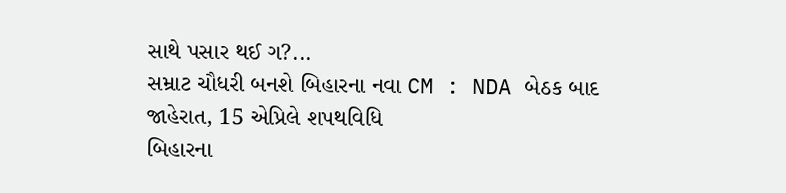સાથે પસાર થઈ ગ?...
સમ્રાટ ચૌધરી બનશે બિહારના નવા CM : NDA બેઠક બાદ જાહેરાત, 15 એપ્રિલે શપથવિધિ
બિહારના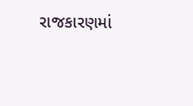રાજકારણમાં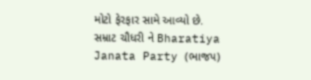મોટો ફેરફાર સામે આવ્યો છે. સમ્રાટ ચૌધરી ને Bharatiya Janata Party (ભાજપ)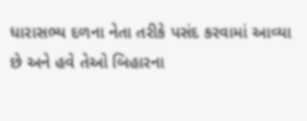ધારાસભ્ય દળના નેતા તરીકે પસંદ કરવામાં આવ્યા છે અને હવે તેઓ બિહારના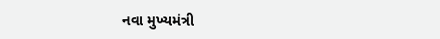નવા મુખ્યમંત્રી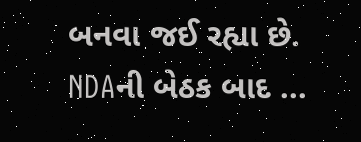બનવા જઈ રહ્યા છે. NDAની બેઠક બાદ ...